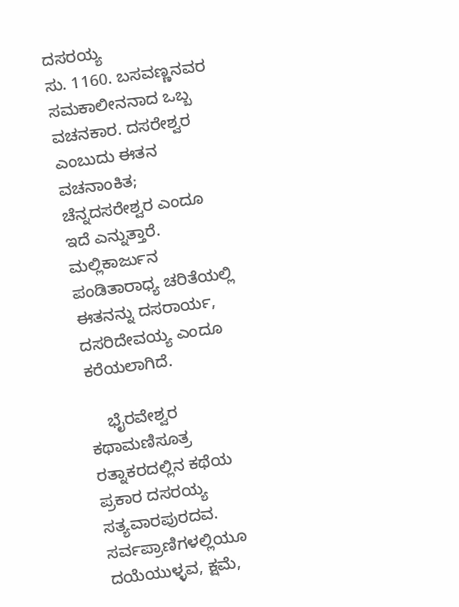ದಸರಯ್ಯ
ಸು. 1160. ಬಸವಣ್ಣನವರ ಸಮಕಾಲೀನನಾದ ಒಬ್ಬ ವಚನಕಾರ. ದಸರೇಶ್ವರ ಎಂಬುದು ಈತನ ವಚನಾಂಕಿತ; ಚೆನ್ನದಸರೇಶ್ವರ ಎಂದೂ ಇದೆ ಎನ್ನುತ್ತಾರೆ. ಮಲ್ಲಿಕಾರ್ಜುನ ಪಂಡಿತಾರಾಧ್ಯ ಚರಿತೆಯಲ್ಲಿ ಈತನನ್ನು ದಸರಾರ್ಯ, ದಸರಿದೇವಯ್ಯ ಎಂದೂ ಕರೆಯಲಾಗಿದೆ.

    ಭೈರವೇಶ್ವರ ಕಥಾಮಣಿಸೂತ್ರ ರತ್ನಾಕರದಲ್ಲಿನ ಕಥೆಯ ಪ್ರಕಾರ ದಸರಯ್ಯ ಸತ್ಯವಾರಪುರದವ. ಸರ್ವಪ್ರಾಣಿಗಳಲ್ಲಿಯೂ ದಯೆಯುಳ್ಳವ, ಕ್ಷಮೆ,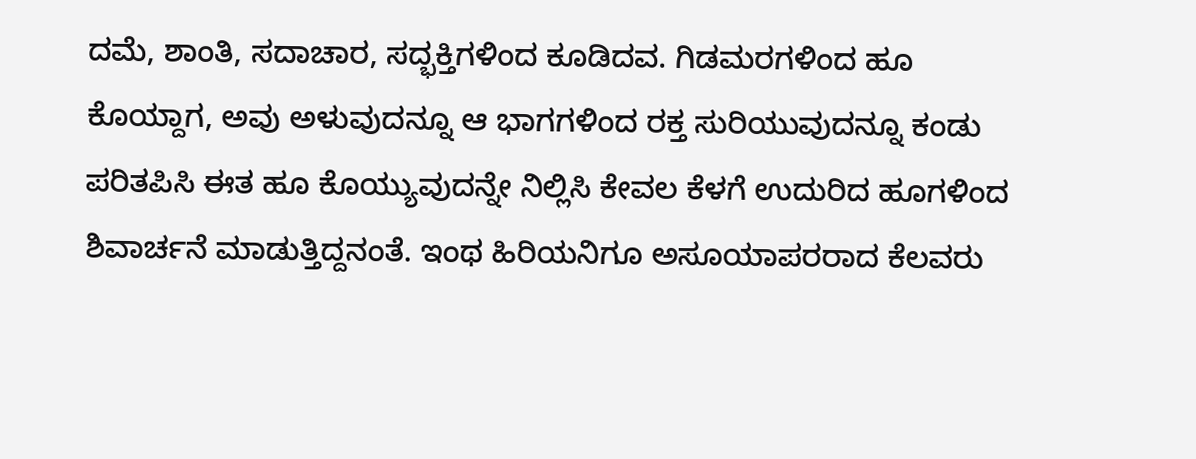ದಮೆ, ಶಾಂತಿ, ಸದಾಚಾರ, ಸದ್ಭಕ್ತಿಗಳಿಂದ ಕೂಡಿದವ. ಗಿಡಮರಗಳಿಂದ ಹೂ ಕೊಯ್ದಾಗ, ಅವು ಅಳುವುದನ್ನೂ ಆ ಭಾಗಗಳಿಂದ ರಕ್ತ ಸುರಿಯುವುದನ್ನೂ ಕಂಡು ಪರಿತಪಿಸಿ ಈತ ಹೂ ಕೊಯ್ಯುವುದನ್ನೇ ನಿಲ್ಲಿಸಿ ಕೇವಲ ಕೆಳಗೆ ಉದುರಿದ ಹೂಗಳಿಂದ ಶಿವಾರ್ಚನೆ ಮಾಡುತ್ತಿದ್ದನಂತೆ. ಇಂಥ ಹಿರಿಯನಿಗೂ ಅಸೂಯಾಪರರಾದ ಕೆಲವರು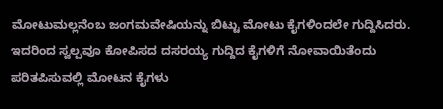ಮೋಟುಮಲ್ಲನೆಂಬ ಜಂಗಮವೇಷಿಯನ್ನು ಬಿಟ್ಟು ಮೋಟು ಕೈಗಳಿಂದಲೇ ಗುದ್ದಿಸಿದರು. ಇದರಿಂದ ಸ್ವಲ್ಪವೂ ಕೋಪಿಸದ ದಸರಯ್ಯ ಗುದ್ದಿದ ಕೈಗಳಿಗೆ ನೋವಾಯಿತೆಂದು ಪರಿತಪಿಸುವಲ್ಲಿ ಮೋಟನ ಕೈಗಳು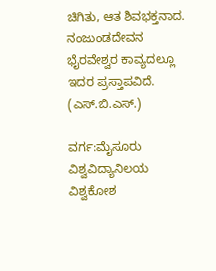ಚಿಗಿತು, ಆತ ಶಿವಭಕ್ತನಾದ. ನಂಜುಂಡದೇವನ ಭೈರವೇಶ್ವರ ಕಾವ್ಯದಲ್ಲೂ ಇದರ ಪ್ರಸ್ತಾಪವಿದೆ.                                                (ಎಸ್.ಬಿ.ಎಸ್.)

ವರ್ಗ:ಮೈಸೂರು ವಿಶ್ವವಿದ್ಯಾನಿಲಯ ವಿಶ್ವಕೋಶ